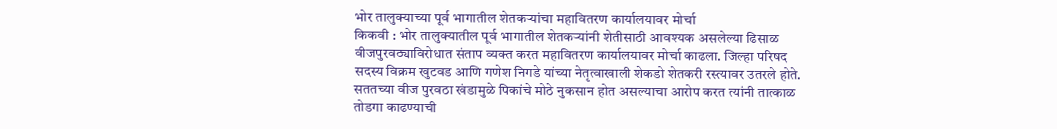भोर तालुक्याच्या पूर्व भागातील शेतकऱ्यांचा महावितरण कार्यालयावर मोर्चा
किकवी : भोर तालुक्यातील पूर्व भागातील शेतकऱ्यांनी शेतीसाठी आवश्यक असलेल्या ढिसाळ वीजपुरवठ्याविरोधात संताप व्यक्त करत महावितरण कार्यालयावर मोर्चा काढला. जिल्हा परिषद सदस्य विक्रम खुटवड आणि गणेश निगडे यांच्या नेतृत्वाखाली शेकडो शेतकरी रस्त्यावर उतरले होते.
सततच्या वीज पुरवठा खंडामुळे पिकांचे मोठे नुकसान होत असल्याचा आरोप करत त्यांनी तात्काळ तोडगा काढण्याची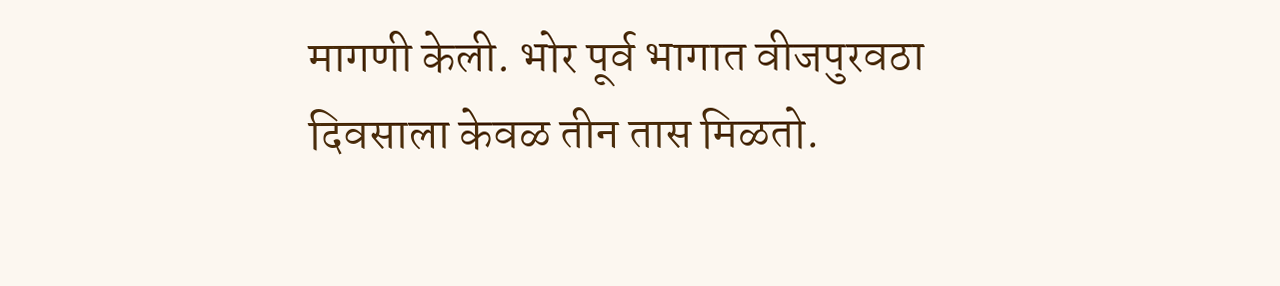मागणी केली. भोर पूर्व भागात वीजपुरवठा दिवसाला केवळ तीन तास मिळतो.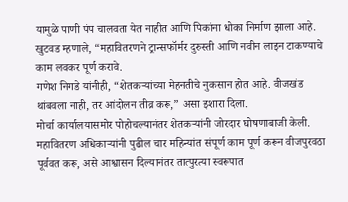यामुळे पाणी पंप चालवता येत नाहीत आणि पिकांना धोका निर्माण झाला आहे. खुटवड म्हणाले, “महावितरणने ट्रान्सफॉर्मर दुरुस्ती आणि नवीन लाइन टाकण्याचे काम लवकर पूर्ण करावे.
गणेश निगडे यांनीही, “शेतकऱ्यांच्या मेहनतीचे नुकसान होत आहे. वीजखंड थांबवला नाही, तर आंदोलन तीव्र करू,” असा इशारा दिला.
मोर्चा कार्यालयासमोर पोहोचल्यानंतर शेतकऱ्यांनी जोरदार घोषणाबाजी केली. महावितरण अधिकाऱ्यांनी पुढील चार महिन्यांत संपूर्ण काम पूर्ण करून वीजपुरवठा पूर्ववत करू, असे आश्वासन दिल्यानंतर तात्पुरत्या स्वरूपात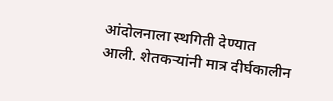आंदोलनाला स्थगिती देण्यात आली. शेतकऱ्यांनी मात्र दीर्घकालीन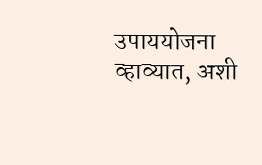उपाययोजना व्हाव्यात, अशी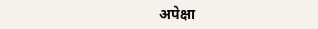अपेक्षा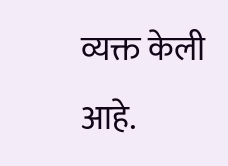व्यक्त केली आहे.